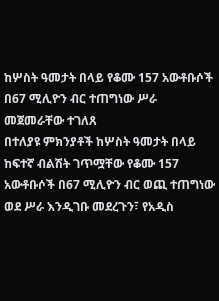ከሦስት ዓመታት በላይ የቆሙ 157 አውቶቡሶች በ67 ሚሊዮን ብር ተጠግነው ሥራ መጀመራቸው ተገለጸ
በተለያዩ ምክንያቶች ከሦስት ዓመታት በላይ ከፍተኛ ብልሽት ገጥሟቸው የቆሙ 157 አውቶቡሶች በ67 ሚሊዮን ብር ወጪ ተጠግነው ወደ ሥራ እንዲገቡ መደረጉን፣ የአዲስ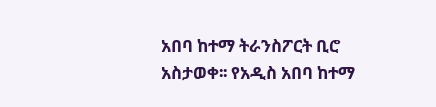አበባ ከተማ ትራንስፖርት ቢሮ አስታወቀ፡፡ የአዲስ አበባ ከተማ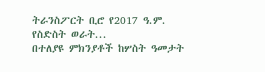ትራንስፖርት ቢሮ የ2017 ዓ.ም. የስድስት ወራት...
በተለያዩ ምክንያቶች ከሦስት ዓመታት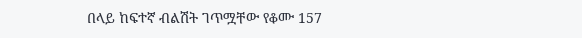በላይ ከፍተኛ ብልሽት ገጥሟቸው የቆሙ 157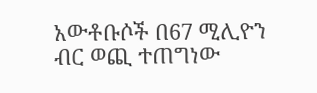አውቶቡሶች በ67 ሚሊዮን ብር ወጪ ተጠግነው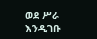ወደ ሥራ እንዲገቡ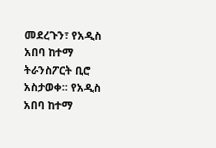መደረጉን፣ የአዲስ አበባ ከተማ ትራንስፖርት ቢሮ አስታወቀ፡፡ የአዲስ አበባ ከተማ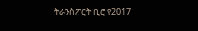ትራንስፖርት ቢሮ የ2017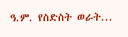ዓ.ም. የስድስት ወራት...